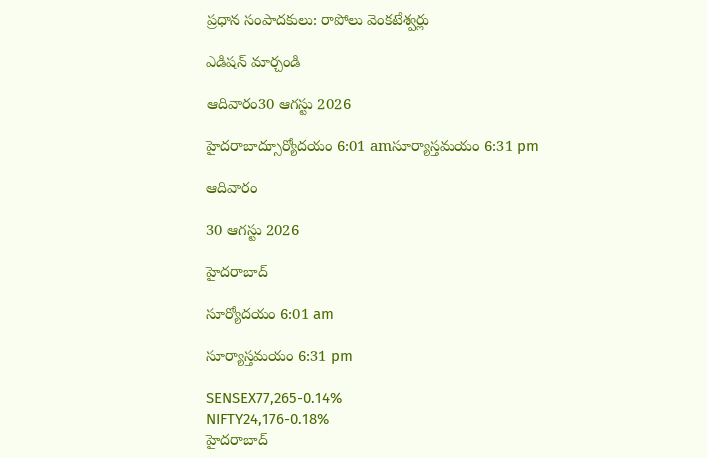ప్రధాన సంపాదకులు: రాపోలు వెంకటేశ్వర్లు

ఎడిషన్ మార్చండి

ఆదివారం30 ఆగస్టు 2026

హైదరాబాద్సూర్యోదయం 6:01 amసూర్యాస్తమయం 6:31 pm

ఆదివారం

30 ఆగస్టు 2026

హైదరాబాద్

సూర్యోదయం 6:01 am

సూర్యాస్తమయం 6:31 pm

SENSEX77,265-0.14%
NIFTY24,176-0.18%
హైదరాబాద్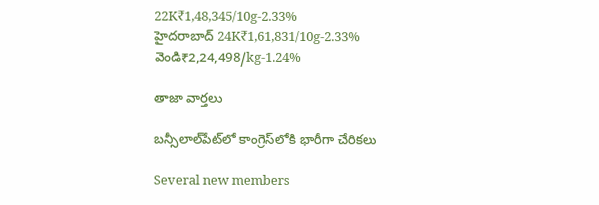22K₹1,48,345/10g-2.33%
హైదరాబాద్ 24K₹1,61,831/10g-2.33%
వెండి₹2,24,498/kg-1.24%

తాజా వార్తలు

బన్సీలాల్‌పేట్‌లో కాంగ్రెస్‌లోకి భారీగా చేరికలు

Several new members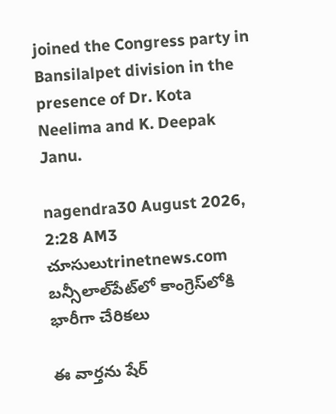joined the Congress party in Bansilalpet division in the presence of Dr. Kota Neelima and K. Deepak Janu.

nagendra30 August 2026, 2:28 AM3 చూసులుtrinetnews.com
బన్సీలాల్‌పేట్‌లో కాంగ్రెస్‌లోకి భారీగా చేరికలు

ఈ వార్తను షేర్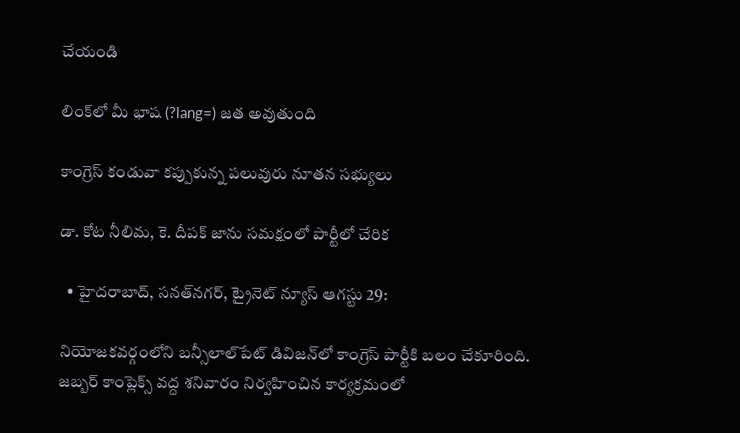చేయండి

లింక్‌లో మీ భాష (?lang=) జత అవుతుంది

కాంగ్రెస్ కండువా కప్పుకున్న పలువురు నూతన సభ్యులు

డా. కోట నీలిమ, కె. దీపక్ జాను సమక్షంలో పార్టీలో చేరిక

  • హైదరాబాద్, సనత్‌నగర్, ట్రైనెట్ న్యూస్ ఆగస్టు 29:

నియోజకవర్గంలోని బన్సీలాల్‌పేట్ డివిజన్‌లో కాంగ్రెస్ పార్టీకి బలం చేకూరింది. జబ్బర్ కాంప్లెక్స్ వద్ద శనివారం నిర్వహించిన కార్యక్రమంలో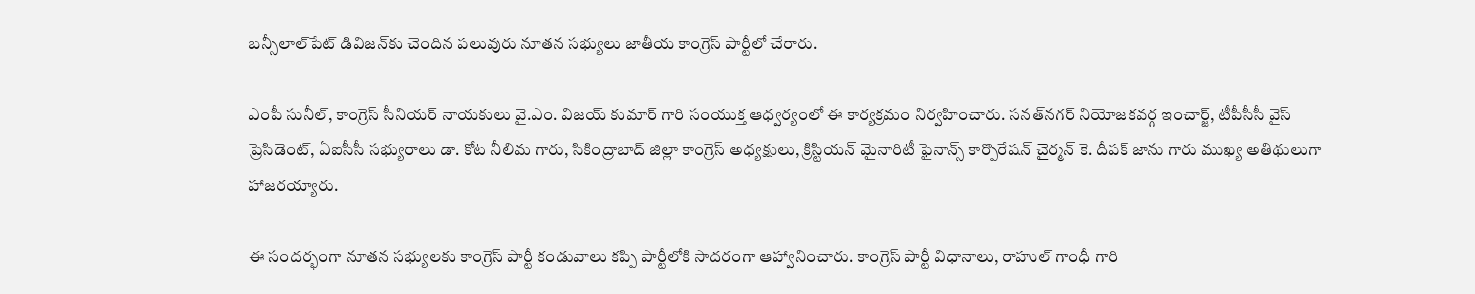బన్సీలాల్‌పేట్ డివిజన్‌కు చెందిన పలువురు నూతన సభ్యులు జాతీయ కాంగ్రెస్ పార్టీలో చేరారు.

ఎంపీ సునీల్, కాంగ్రెస్ సీనియర్ నాయకులు వై.ఎం. విజయ్ కుమార్ గారి సంయుక్త ఆధ్వర్యంలో ఈ కార్యక్రమం నిర్వహించారు. సనత్‌నగర్ నియోజకవర్గ ఇంచార్జ్, టీపీసీసీ వైస్ ప్రెసిడెంట్, ఏఐసీసీ సభ్యురాలు డా. కోట నీలిమ గారు, సికింద్రాబాద్ జిల్లా కాంగ్రెస్ అధ్యక్షులు, క్రిస్టియన్ మైనారిటీ ఫైనాన్స్ కార్పొరేషన్ చైర్మన్ కె. దీపక్ జాను గారు ముఖ్య అతిథులుగా హాజరయ్యారు.

ఈ సందర్భంగా నూతన సభ్యులకు కాంగ్రెస్ పార్టీ కండువాలు కప్పి పార్టీలోకి సాదరంగా ఆహ్వానించారు. కాంగ్రెస్ పార్టీ విధానాలు, రాహుల్ గాంధీ గారి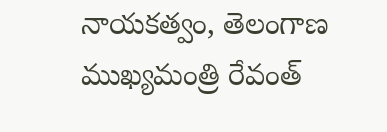నాయకత్వం, తెలంగాణ ముఖ్యమంత్రి రేవంత్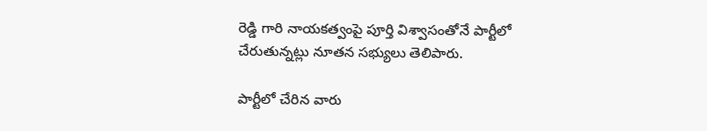రెడ్డి గారి నాయకత్వంపై పూర్తి విశ్వాసంతోనే పార్టీలో చేరుతున్నట్లు నూతన సభ్యులు తెలిపారు.

పార్టీలో చేరిన వారు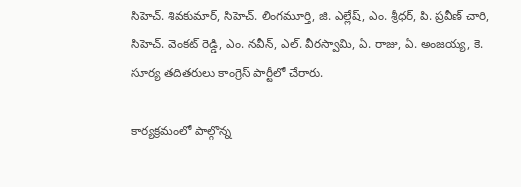సిహెచ్. శివకుమార్, సిహెచ్. లింగమూర్తి, జి. ఎల్లేష్, ఎం. శ్రీధర్, పి. ప్రవీణ్ చారి, సిహెచ్. వెంకట్ రెడ్డి, ఎం. నవీన్, ఎల్. వీరస్వామి, ఏ. రాజు, ఏ. అంజయ్య, కె. సూర్య తదితరులు కాంగ్రెస్ పార్టీలో చేరారు.

కార్యక్రమంలో పాల్గొన్న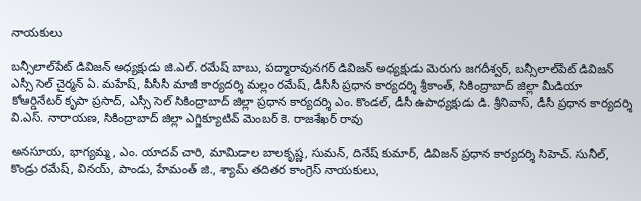నాయకులు

బన్సీలాల్‌పేట్ డివిజన్ అధ్యక్షుడు జి.ఎల్. రమేష్ బాబు, పద్మారావునగర్ డివిజన్ అధ్యక్షుడు మెరుగు జగదీశ్వర్, బన్సీలాల్‌పేట్ డివిజన్ ఎస్సీ సెల్ చైర్మన్ ఏ. మహేష్, పీసీసీ మాజీ కార్యదర్శి మల్లం రమేష్, డీసీసీ ప్రధాన కార్యదర్శి శ్రీకాంత్, సికింద్రాబాద్ జిల్లా మీడియా కోఆర్డినేటర్ కృపా ప్రసాద్, ఎస్సీ సెల్ సికింద్రాబాద్ జిల్లా ప్రధాన కార్యదర్శి ఎం. కొండల్, డీసీ ఉపాధ్యక్షుడు డి. శ్రీనివాస్, డీసీ ప్రధాన కార్యదర్శి వి.ఎస్. నారాయణ, సికింద్రాబాద్ జిల్లా ఎగ్జిక్యూటివ్ మెంబర్ కె. రాజశేఖర్ రావు

అనసూయ, భాగ్యమ్మ, ఎం. యాదవ్ చారి, మామిడాల బాలకృష్ణ, సుమన్, దినేష్ కుమార్, డివిజన్ ప్రధాన కార్యదర్శి సిహెచ్. సునీల్, కొండ్రు రమేష్, వినయ్, పాండు, హేమంత్ జి., శ్యామ్ తదితర కాంగ్రెస్ నాయకులు,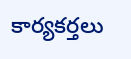కార్యకర్తలు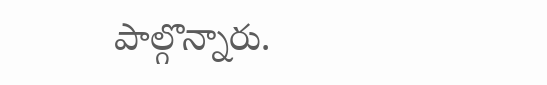పాల్గొన్నారు.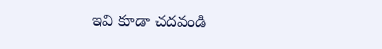ఇవి కూడా చదవండి